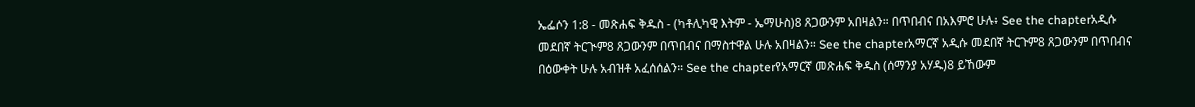ኤፌሶን 1:8 - መጽሐፍ ቅዱስ - (ካቶሊካዊ እትም - ኤማሁስ)8 ጸጋውንም አበዛልን። በጥበብና በአእምሮ ሁሉ፥ See the chapterአዲሱ መደበኛ ትርጒም8 ጸጋውንም በጥበብና በማስተዋል ሁሉ አበዛልን። See the chapterአማርኛ አዲሱ መደበኛ ትርጉም8 ጸጋውንም በጥበብና በዕውቀት ሁሉ አብዝቶ አፈሰሰልን። See the chapterየአማርኛ መጽሐፍ ቅዱስ (ሰማንያ አሃዱ)8 ይኸውም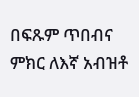በፍጹም ጥበብና ምክር ለእኛ አብዝቶ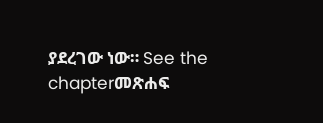ያደረገው ነው። See the chapterመጽሐፍ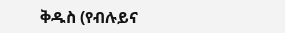ቅዱስ (የብሉይና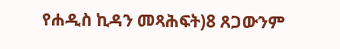የሐዲስ ኪዳን መጻሕፍት)8 ጸጋውንም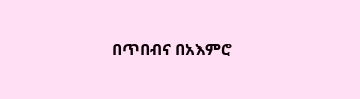በጥበብና በአእምሮ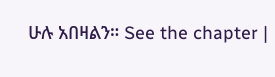ሁሉ አበዛልን። See the chapter |